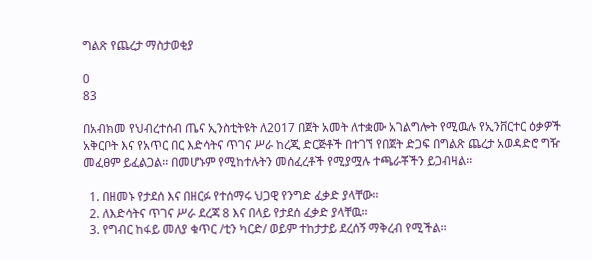ግልጽ የጨረታ ማስታወቂያ

0
83

በአብክመ የህብረተሰብ ጤና ኢንስቲትዩት ለ2017 በጀት አመት ለተቋሙ አገልግሎት የሚዉሉ የኢንቨርተር ዕቃዎች አቅርቦት እና የአጥር በር እድሳትና ጥገና ሥራ ከረጂ ድርጅቶች በተገኘ የበጀት ድጋፍ በግልጽ ጨረታ አወዳድሮ ግዥ መፈፀም ይፈልጋል፡፡ በመሆኑም የሚከተሉትን መሰፈረቶች የሚያሟሉ ተጫራቾችን ይጋብዛል፡፡

  1. በዘመኑ የታደሰ እና በዘርፉ የተሰማሩ ህጋዊ የንግድ ፈቃድ ያላቸው፡፡
  2. ለእድሳትና ጥገና ሥራ ደረጃ 8 እና በላይ የታደሰ ፈቃድ ያላቸዉ፡፡
  3. የግብር ከፋይ መለያ ቁጥር /ቲን ካርድ/ ወይም ተከታታይ ደረሰኝ ማቅረብ የሚችል፡፡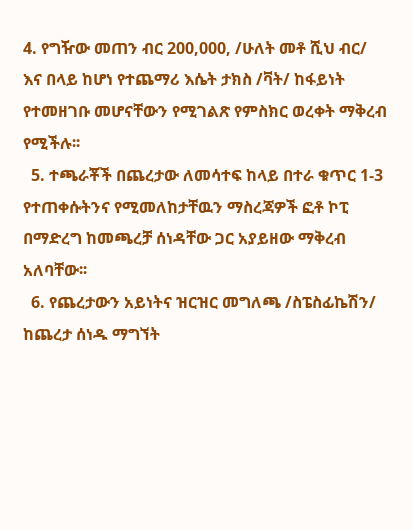4. የግዥው መጠን ብር 200,000, /ሁለት መቶ ሺህ ብር/ እና በላይ ከሆነ የተጨማሪ እሴት ታክስ /ቫት/ ከፋይነት የተመዘገቡ መሆናቸውን የሚገልጽ የምስክር ወረቀት ማቅረብ የሚችሉ፡፡
  5. ተጫራቾች በጨረታው ለመሳተፍ ከላይ በተራ ቁጥር 1-3 የተጠቀሱትንና የሚመለከታቸዉን ማስረጃዎች ፎቶ ኮፒ በማድረግ ከመጫረቻ ሰነዳቸው ጋር አያይዘው ማቅረብ አለባቸው፡፡
  6. የጨረታውን አይነትና ዝርዝር መግለጫ /ስፔስፊኬሽን/ ከጨረታ ሰነዱ ማግኘት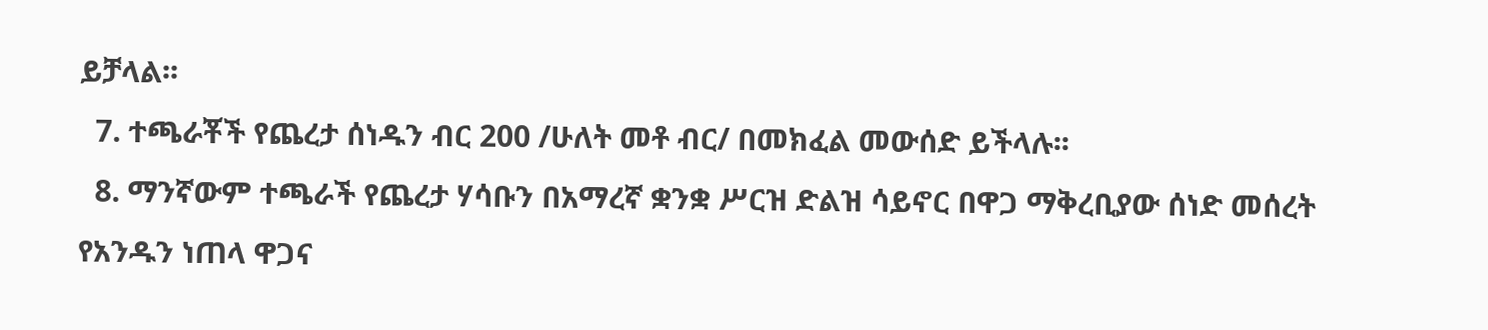ይቻላል፡፡
  7. ተጫራቾች የጨረታ ሰነዱን ብር 200 /ሁለት መቶ ብር/ በመክፈል መውሰድ ይችላሉ፡፡
  8. ማንኛውም ተጫራች የጨረታ ሃሳቡን በአማረኛ ቋንቋ ሥርዝ ድልዝ ሳይኖር በዋጋ ማቅረቢያው ሰነድ መሰረት የአንዱን ነጠላ ዋጋና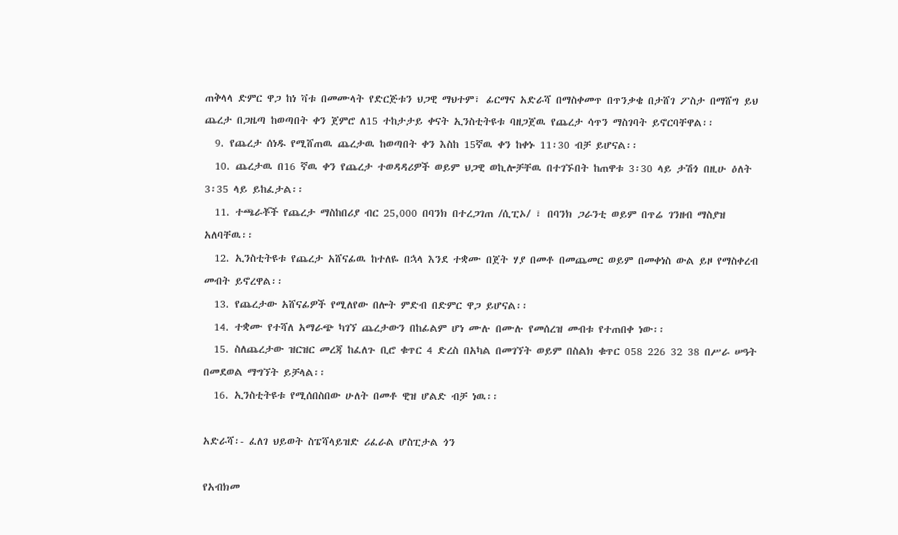ጠቅላላ ድምር ዋጋ ከነ ቫቱ በመሙላት የድርጅቱን ህጋዊ ማህተም፣ ፊርማና አድራሻ በማስቀመጥ በጥንቃቄ በታሸገ ፖስታ በማሸግ ይህ ጨረታ በጋዜጣ ከወጣበት ቀን ጀምሮ ለ15 ተከታታይ ቀናት ኢንስቲትዩቱ ባዘጋጀዉ የጨረታ ሳጥን ማስገባት ይኖርባቸዋል፡፡
  9. የጨረታ ሰነዱ የሚሸጠዉ ጨረታዉ ከወጣበት ቀን እስከ 15ኛዉ ቀን ከቀኑ 11፡30 ብቻ ይሆናል፡፡
  10. ጨረታዉ በ16 ኛዉ ቀን የጨረታ ተወዳዳሪዎች ወይም ህጋዊ ወኪሎቻቸዉ በተገኙበት ከጠዋቱ 3፡30 ላይ ታሽጎ በዚሁ ዕለት 3፡35 ላይ ይከፈታል፡፡
  11. ተጫራቾች የጨረታ ማስከበሪያ ብር 25,000 በባንክ በተረጋገጠ /ሲፒኦ/ ፣ በባንክ ጋራንቲ ወይም በጥሬ ገንዘብ ማስያዝ አለባቸዉ፡፡
  12. ኢንስቲትዩቱ የጨረታ አሸናፊዉ ከተለዬ በኋላ እንደ ተቋሙ በጀት ሃያ በመቶ በመጨመር ወይም በመቀነስ ውል ይዞ የማስቀረብ መብት ይኖረዋል፡፡
  13. የጨረታው አሸናፊዎች የሚለየው በሎት ምድብ በድምር ዋጋ ይሆናል፡፡
  14. ተቋሙ የተሻለ አማራጭ ካገኘ ጨረታውን በከፊልም ሆነ ሙሉ በሙሉ የመሰረዝ መብቱ የተጠበቀ ነው፡፡
  15. ስለጨረታው ዝርዝር መረጃ ከፈለጉ ቢሮ ቁጥር 4 ድረስ በአካል በመገኘት ወይም በስልክ ቁጥር 058 226 32 38 በሥራ ሠዓት በመደወል ማግኘት ይቻላል፡፡
  16. ኢንስቲትዩቱ የሚሰበስበው ሁለት በመቶ ዊዝ ሆልድ ብቻ ነዉ፡፡

አድራሻ፡- ፈለገ ህይወት ስፔሻላይዝድ ሪፈራል ሆስፒታል ጎን

የአብክመ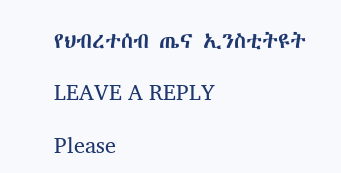የህብረተሰብ ጤና ኢንስቲትዩት

LEAVE A REPLY

Please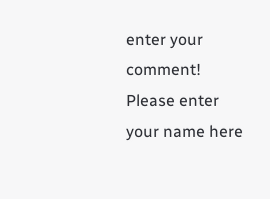enter your comment!
Please enter your name here